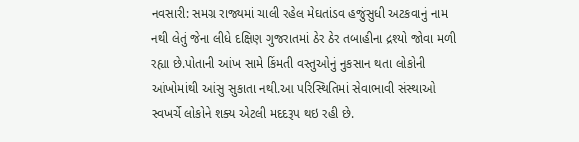નવસારી: સમગ્ર રાજ્યમાં ચાલી રહેલ મેઘતાંડવ હજુંસુધી અટકવાનું નામ નથી લેતું જેના લીધે દક્ષિણ ગુજરાતમાં ઠેર ઠેર તબાહીના દ્રશ્યો જોવા મળી રહ્યા છે.પોતાની આંખ સામે કિંમતી વસ્તુઓનું નુકસાન થતા લોકોની આંખોમાંથી આંસુ સુકાતા નથી.આ પરિસ્થિતિમાં સેવાભાવી સંસ્થાઓ સ્વખર્ચે લોકોને શક્ય એટલી મદદરૂપ થઇ રહી છે.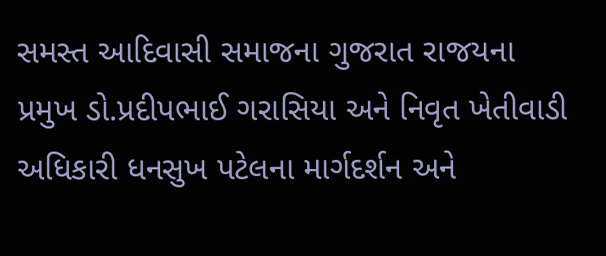સમસ્ત આદિવાસી સમાજના ગુજરાત રાજયના પ્રમુખ ડો.પ્રદીપભાઈ ગરાસિયા અને નિવૃત ખેતીવાડી અધિકારી ધનસુખ પટેલના માર્ગદર્શન અને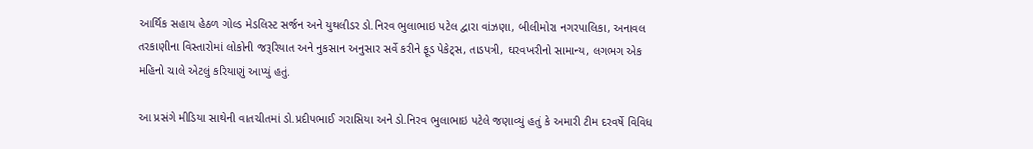આર્થિક સહાય હેઠળ ગોલ્ડ મેડલિસ્ટ સર્જન અને યુથલીડર ડો.નિરવ ભુલાભાઇ પટેલ દ્વારા વાંઝણા, બીલીમોરા નગરપાલિકા, અનાવલ તરકાણીના વિસ્તારોમાં લોકોની જરૂરિયાત અને નુકસાન અનુસાર સર્વે કરીને ફૂડ પેકેટ્સ, તાડપત્રી, ઘરવખરીનો સામાન્ય, લગભગ એક મહિનો ચાલે એટલું કરિયાણું આપ્યું હતું.

આ પ્રસંગે મીડિયા સાથેની વાતચીતમાં ડો.પ્રદીપભાઈ ગરાસિયા અને ડો.નિરવ ભુલાભાઇ પટેલે જણાવ્યું હતું કે અમારી ટીમ દરવર્ષે વિવિધ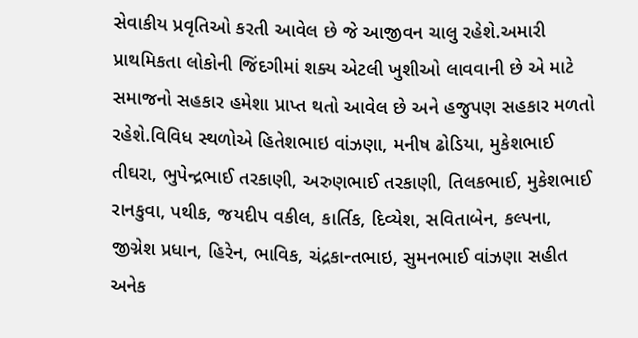સેવાકીય પ્રવૃતિઓ કરતી આવેલ છે જે આજીવન ચાલુ રહેશે.અમારી પ્રાથમિકતા લોકોની જિંદગીમાં શક્ય એટલી ખુશીઓ લાવવાની છે એ માટે સમાજનો સહકાર હમેશા પ્રાપ્ત થતો આવેલ છે અને હજુપણ સહકાર મળતો રહેશે.વિવિધ સ્થળોએ હિતેશભાઇ વાંઝણા, મનીષ ઢોડિયા, મુકેશભાઈ તીઘરા, ભુપેન્દ્રભાઈ તરકાણી, અરુણભાઈ તરકાણી, તિલકભાઈ, મુકેશભાઈ રાનકુવા, પથીક, જયદીપ વકીલ, કાર્તિક, દિવ્યેશ, સવિતાબેન, કલ્પના, જીગ્નેશ પ્રધાન, હિરેન, ભાવિક, ચંદ્રકાન્તભાઇ, સુમનભાઈ વાંઝણા સહીત અનેક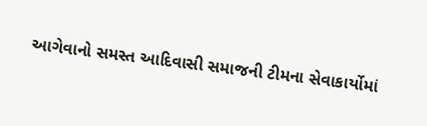આગેવાનો સમસ્ત આદિવાસી સમાજની ટીમના સેવાકાર્યોમાં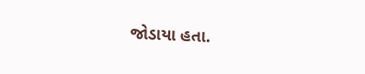જોડાયા હતા.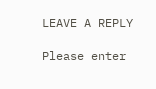LEAVE A REPLY

Please enter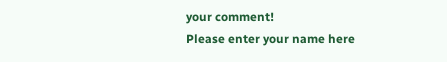your comment!
Please enter your name here